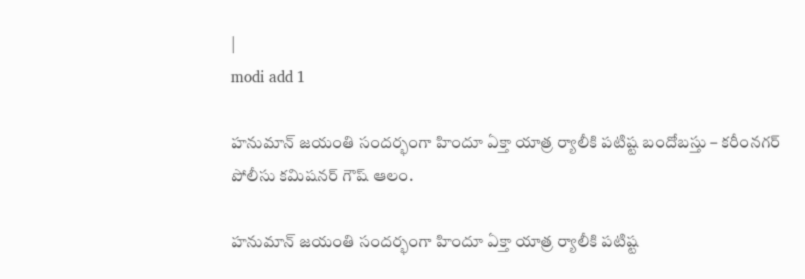|
modi add 1

హనుమాన్ జయంతి సందర్భంగా హిందూ ఏక్తా యాత్ర ర్యాలీకి పటిష్ట బందోబస్తు – కరీంనగర్ పోలీసు కమిషనర్ గౌష్ ఆలం.

హనుమాన్ జయంతి సందర్భంగా హిందూ ఏక్తా యాత్ర ర్యాలీకి పటిష్ట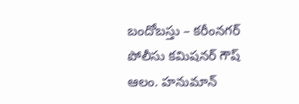బందోబస్తు – కరీంనగర్ పోలీసు కమిషనర్ గౌష్ ఆలం. హనుమాన్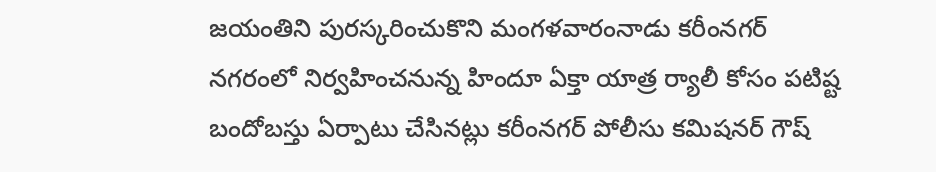జయంతిని పురస్కరించుకొని మంగళవారంనాడు కరీంనగర్ నగరంలో నిర్వహించనున్న హిందూ ఏక్తా యాత్ర ర్యాలీ కోసం పటిష్ట బందోబస్తు ఏర్పాటు చేసినట్లు కరీంనగర్ పోలీసు కమిషనర్ గౌష్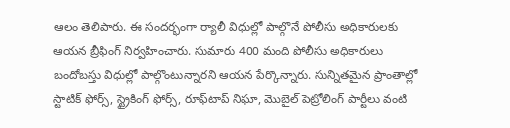ఆలం తెలిపారు. ఈ సందర్భంగా ర్యాలీ విధుల్లో పాల్గొనే పోలీసు అధికారులకు ఆయన బ్రీఫింగ్ నిర్వహించారు. సుమారు 400 మంది పోలీసు అధికారులు బందోబస్తు విధుల్లో పాల్గొంటున్నారని ఆయన పేర్కొన్నారు. సున్నితమైన ప్రాంతాల్లో స్టాటిక్ ఫోర్స్, స్ట్రైకింగ్ ఫోర్స్, రూఫ్‌టాప్ నిఘా, మొబైల్ పెట్రోలింగ్ పార్టీలు వంటి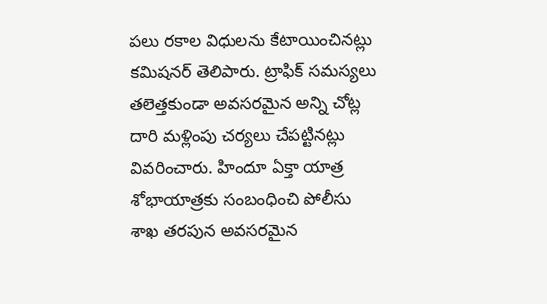పలు రకాల విధులను కేటాయించినట్లు కమిషనర్ తెలిపారు. ట్రాఫిక్ సమస్యలు తలెత్తకుండా అవసరమైన అన్ని చోట్ల దారి మళ్లింపు చర్యలు చేపట్టినట్లు వివరించారు. హిందూ ఏక్తా యాత్ర శోభాయాత్రకు సంబంధించి పోలీసు శాఖ తరపున అవసరమైన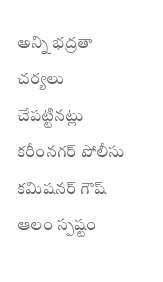అన్ని భద్రతా చర్యలు చేపట్టినట్లు కరీంనగర్ పోలీసు కమిషనర్ గౌష్ ఆలం స్పష్టం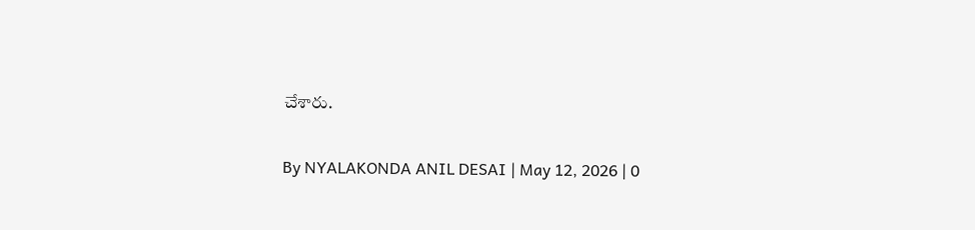చేశారు.

By NYALAKONDA ANIL DESAI | May 12, 2026 | 0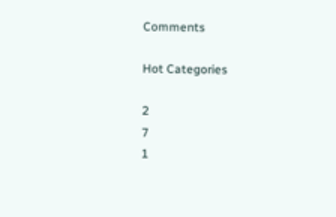Comments

Hot Categories

2
7
1